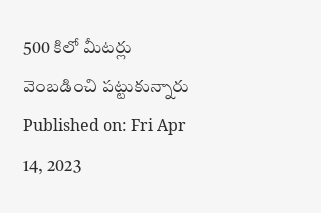500 కిలో మీటర్లు వెంబడించి పట్టుకున్నారు
Published on: Fri Apr 14, 2023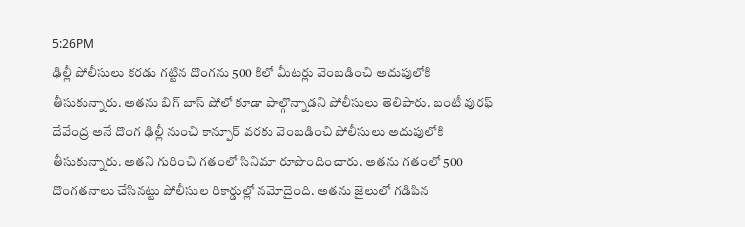5:26PM
ఢిల్లీ పోలీసులు కరడు గట్టిన దొంగను 500 కిలో మీటర్లు వెంబడించి అదుపులోకి తీసుకున్నారు. అతను బిగ్ బాస్ షోలో కూడా పాల్గొన్నాడని పోలీసులు తెలిపారు. బంటీ వురఫ్ దేవేంద్ర అనే దొంగ ఢిల్లీ నుంచి కాన్పూర్ వరకు వెంబడించి పోలీసులు అదుపులోకి తీసుకున్నారు. అతని గురించి గతంలో సినిమా రూపొందించారు. అతను గతంలో 500 దొంగతనాలు చేసినట్టు పోలీసుల రికార్డుల్లో నమోదైంది. అతను జైలులో గడిపిన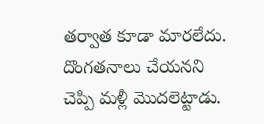తర్వాత కూడా మారలేదు. దొంగతనాలు చేయనని చెప్పి మళ్లీ మొదలెట్టాడు.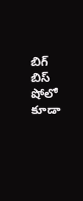బిగ్ బిస్ షోలో కూడా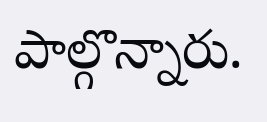పాల్గొన్నారు.